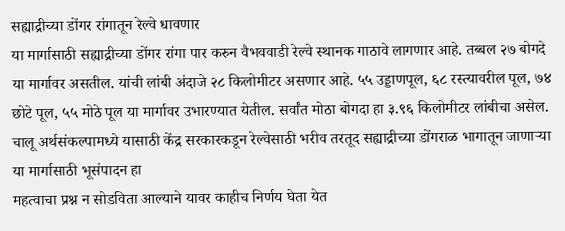सह्याद्रीच्या डोंगर रांगातून रेल्वे धावणार
या मार्गासाठी सह्याद्रीच्या डोंगर रांगा पार करुन वैभववाडी रेल्वे स्थानक गाठावे लागणार आहे. तब्बल २७ बोगदे या मार्गावर असतील. यांची लांबी अंदाजे २८ किलोमीटर असणार आहे. ५५ उड्डाणपूल, ६८ रस्त्यावरील पूल, ७४ छोटे पूल, ५५ मोठे पूल या मार्गावर उभारण्यात येतील. सर्वांत मोठा बोगदा हा ३.९६ किलोमीटर लांबीचा असेल.
चालू अर्थसंकल्पामध्ये यासाठी केंद्र सरकारकडून रेल्वेसाठी भरीव तरतूद सह्याद्रीच्या डोंगराळ भागातून जाणाऱ्या या मार्गासाठी भूसंपादन हा
महत्वाचा प्रश्न न सोडविता आल्याने यावर काहीच निर्णय घेता येत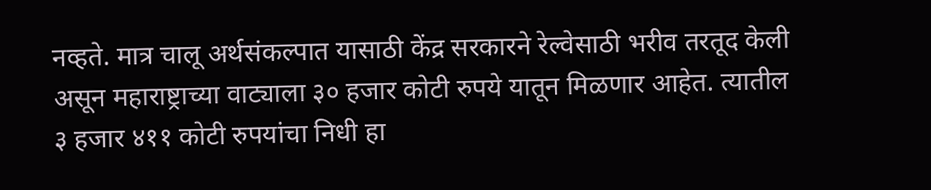नव्हते. मात्र चालू अर्थसंकल्पात यासाठी केंद्र सरकारने रेल्वेसाठी भरीव तरतूद केली असून महाराष्ट्राच्या वाट्याला ३० हजार कोटी रुपये यातून मिळणार आहेत. त्यातील ३ हजार ४११ कोटी रुपयांचा निधी हा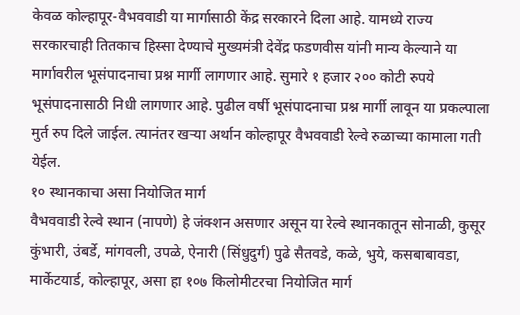केवळ कोल्हापूर-वैभववाडी या मार्गासाठी केंद्र सरकारने दिला आहे. यामध्ये राज्य सरकारचाही तितकाच हिस्सा देण्याचे मुख्यमंत्री देवेंद्र फडणवीस यांनी मान्य केल्याने या मार्गावरील भूसंपादनाचा प्रश्न मार्गी लागणार आहे. सुमारे १ हजार २०० कोटी रुपये भूसंपादनासाठी निधी लागणार आहे. पुढील वर्षी भूसंपादनाचा प्रश्न मार्गी लावून या प्रकल्पाला मुर्त रुप दिले जाईल. त्यानंतर खऱ्या अर्थान कोल्हापूर वैभववाडी रेल्वे रुळाच्या कामाला गती येईल.
१० स्थानकाचा असा नियोजित मार्ग
वैभववाडी रेल्वे स्थान (नापणे) हे जंक्शन असणार असून या रेल्वे स्थानकातून सोनाळी, कुसूर कुंभारी, उंबर्डे, मांगवली, उपळे, ऐनारी (सिंधुदुर्ग) पुढे सैतवडे, कळे, भुये, कसबाबावडा, मार्केटयार्ड, कोल्हापूर, असा हा १०७ किलोमीटरचा नियोजित मार्ग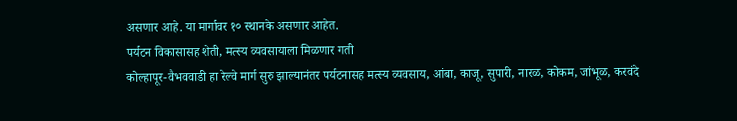असणार आहे. या मार्गावर १० स्थानके असणार आहेत.
पर्यटन विकासासह शेती, मत्स्य व्यवसायाला मिळणार गती
कोल्हापूर-वैभववाडी हा रेल्वे मार्ग सुरु झाल्यानंतर पर्यटनासह मत्स्य व्यवसाय, आंबा, काजू, सुपारी, नारळ, कोकम, जांभूळ, करवंदे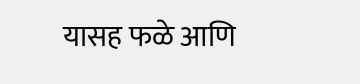यासह फळे आणि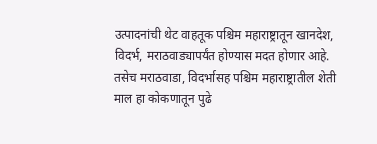उत्पादनांची थेट वाहतूक पश्चिम महाराष्ट्रातून खानदेश, विदर्भ, मराठवाड्यापर्यंत होण्यास मदत होणार आहे. तसेच मराठवाडा, विदर्भासह पश्चिम महाराष्ट्रातील शेती माल हा कोकणातून पुढे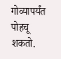गोव्यापर्यंत पोहचू शकतो.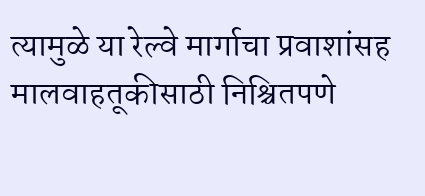त्यामुळे या रेल्वे मार्गाचा प्रवाशांसह मालवाहतूकीसाठी निश्चितपणे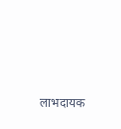लाभदायक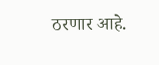ठरणार आहे.